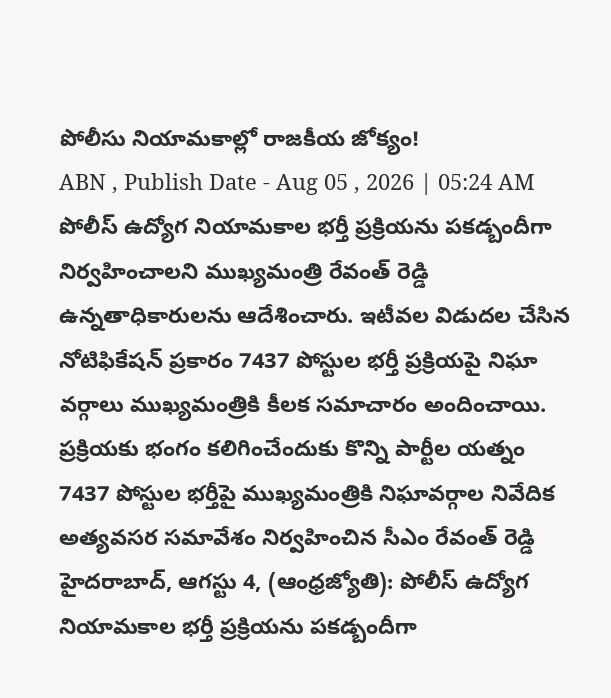పోలీసు నియామకాల్లో రాజకీయ జోక్యం!
ABN , Publish Date - Aug 05 , 2026 | 05:24 AM
పోలీస్ ఉద్యోగ నియామకాల భర్తీ ప్రక్రియను పకడ్బందీగా నిర్వహించాలని ముఖ్యమంత్రి రేవంత్ రెడ్డి ఉన్నతాధికారులను ఆదేశించారు. ఇటీవల విడుదల చేసిన నోటిఫికేషన్ ప్రకారం 7437 పోస్టుల భర్తీ ప్రక్రియపై నిఘా వర్గాలు ముఖ్యమంత్రికి కీలక సమాచారం అందించాయి.
ప్రక్రియకు భంగం కలిగించేందుకు కొన్ని పార్టీల యత్నం
7437 పోస్టుల భర్తీపై ముఖ్యమంత్రికి నిఘావర్గాల నివేదిక
అత్యవసర సమావేశం నిర్వహించిన సీఎం రేవంత్ రెడ్డి
హైదరాబాద్, ఆగస్టు 4, (ఆంధ్రజ్యోతి): పోలీస్ ఉద్యోగ నియామకాల భర్తీ ప్రక్రియను పకడ్బందీగా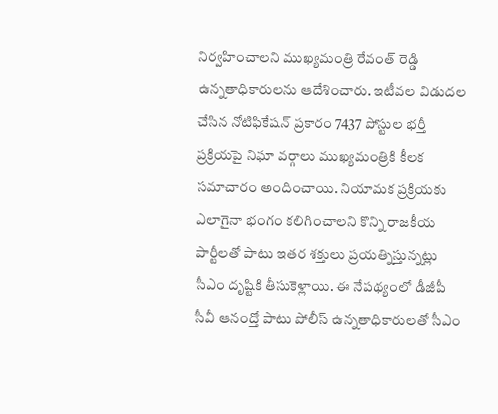నిర్వహించాలని ముఖ్యమంత్రి రేవంత్ రెడ్డి ఉన్నతాధికారులను ఆదేశించారు. ఇటీవల విడుదల చేసిన నోటిఫికేషన్ ప్రకారం 7437 పోస్టుల భర్తీ ప్రక్రియపై నిఘా వర్గాలు ముఖ్యమంత్రికి కీలక సమాచారం అందించాయి. నియామక ప్రక్రియకు ఎలాగైనా భంగం కలిగించాలని కొన్ని రాజకీయ పార్టీలతో పాటు ఇతర శక్తులు ప్రయత్నిస్తున్నట్లు సీఎం దృష్టికి తీసుకెళ్లాయి. ఈ నేపథ్యంలో డీజీపీ సీవీ ఆనంద్తో పాటు పోలీస్ ఉన్నతాధికారులతో సీఎం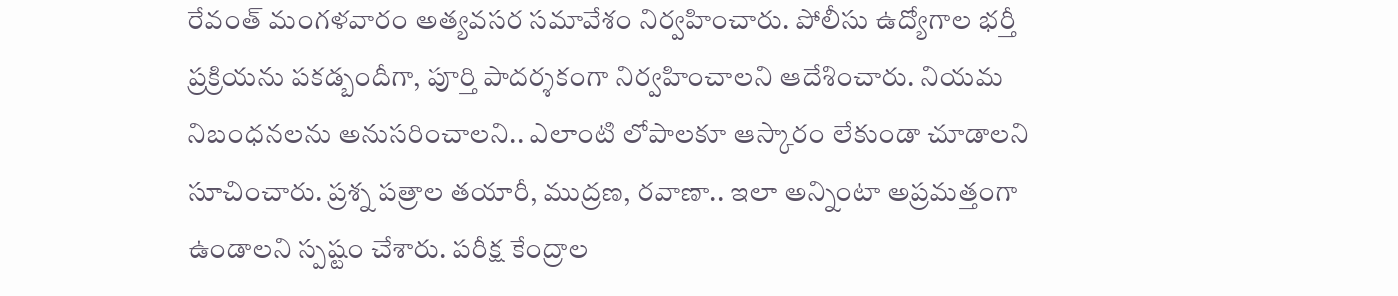రేవంత్ మంగళవారం అత్యవసర సమావేశం నిర్వహించారు. పోలీసు ఉద్యోగాల భర్తీ ప్రక్రియను పకడ్బందీగా, పూర్తి పాదర్శకంగా నిర్వహించాలని ఆదేశించారు. నియమ నిబంధనలను అనుసరించాలని.. ఎలాంటి లోపాలకూ ఆస్కారం లేకుండా చూడాలని సూచించారు. ప్రశ్న పత్రాల తయారీ, ముద్రణ, రవాణా.. ఇలా అన్నింటా అప్రమత్తంగా ఉండాలని స్పష్టం చేశారు. పరీక్ష కేంద్రాల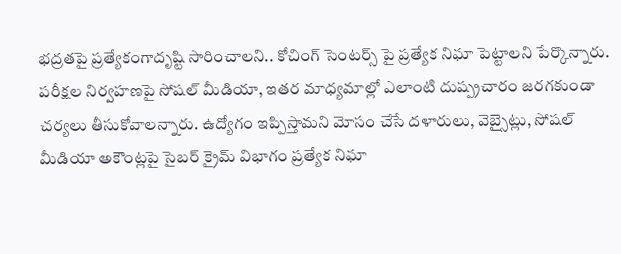భద్రతపై ప్రత్యేకంగాదృష్టి సారించాలని.. కోచింగ్ సెంటర్స్ పై ప్రత్యేక నిఘా పెట్టాలని పేర్కొన్నారు. పరీక్షల నిర్వహణపై సోషల్ మీడియా, ఇతర మాధ్యమాల్లో ఎలాంటి దుష్ప్రచారం జరగకుండా చర్యలు తీసుకోవాలన్నారు. ఉద్యోగం ఇప్పిస్తామని మోసం చేసే దళారులు, వెబ్సైట్లు, సోషల్ మీడియా అకౌంట్లపై సైబర్ క్రైమ్ విభాగం ప్రత్యేక నిఘా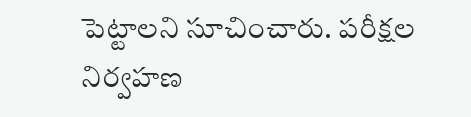పెట్టాలని సూచించారు. పరీక్షల నిర్వహణ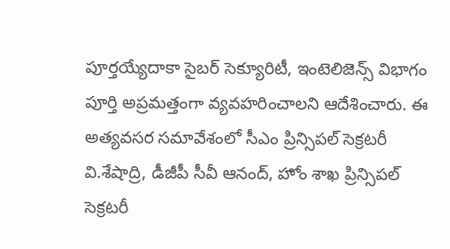పూర్తయ్యేదాకా సైబర్ సెక్యూరిటీ, ఇంటెలిజెన్స్ విభాగం పూర్తి అప్రమత్తంగా వ్యవహరించాలని ఆదేశించారు. ఈ అత్యవసర సమావేశంలో సీఎం ప్రిన్సిపల్ సెక్రటరీ వి.శేషాద్రి, డీజీపీ సీవీ ఆనంద్, హోం శాఖ ప్రిన్సిపల్ సెక్రటరీ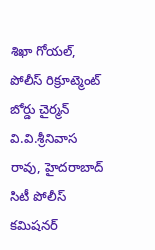శిఖా గోయల్, పోలీస్ రిక్రూట్మెంట్ బోర్డు చైర్మన్ వి.వి.శ్రీనివాస రావు, హైదరాబాద్ సిటీ పోలీస్ కమిషనర్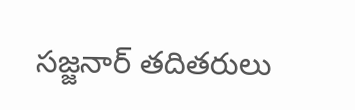సజ్జనార్ తదితరులు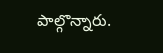పాల్గొన్నారు.